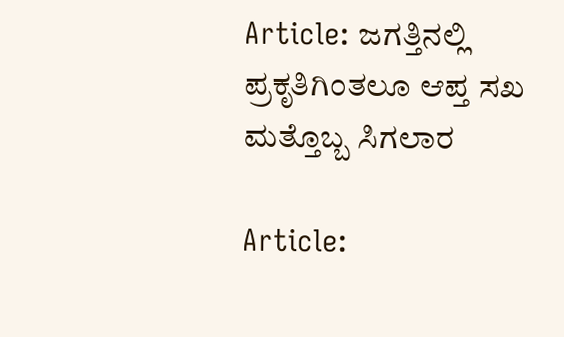Article: ಜಗತ್ತಿನಲ್ಲಿ ಪ್ರಕೃತಿಗಿಂತಲೂ ಆಪ್ತ ಸಖ ಮತ್ತೊಬ್ಬ ಸಿಗಲಾರ

Article: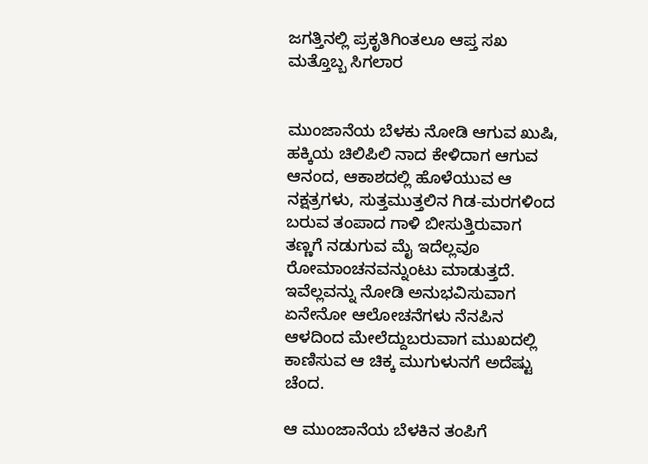ಜಗತ್ತಿನಲ್ಲಿ ಪ್ರಕೃತಿಗಿಂತಲೂ ಆಪ್ತ ಸಖ ಮತ್ತೊಬ್ಬ ಸಿಗಲಾರ


ಮುಂಜಾನೆಯ ಬೆಳಕು ನೋಡಿ ಆಗುವ ಖುಷಿ, ಹಕ್ಕಿಯ ಚಿಲಿಪಿಲಿ ನಾದ ಕೇಳಿದಾಗ ಆಗುವ ಆನಂದ, ಆಕಾಶದಲ್ಲಿ ಹೊಳೆಯುವ ಆ ನಕ್ಷತ್ರಗಳು, ಸುತ್ತಮುತ್ತಲಿನ ಗಿಡ-ಮರಗಳಿಂದ ಬರುವ ತಂಪಾದ ಗಾಳಿ ಬೀಸುತ್ತಿರುವಾಗ ತಣ್ಣಗೆ ನಡುಗುವ ಮೈ ಇದೆಲ್ಲವೂ ರೋಮಾಂಚನವನ್ನುಂಟು ಮಾಡುತ್ತದೆ. ಇವೆಲ್ಲವನ್ನು ನೋಡಿ ಅನುಭವಿಸುವಾಗ ಏನೇನೋ ಆಲೋಚನೆಗಳು ನೆನಪಿನ ಆಳದಿಂದ ಮೇಲೆದ್ದುಬರುವಾಗ ಮುಖದಲ್ಲಿ ಕಾಣಿಸುವ ಆ ಚಿಕ್ಕ ಮುಗುಳುನಗೆ ಅದೆಷ್ಟು ಚೆಂದ.

ಆ ಮುಂಜಾನೆಯ ಬೆಳಕಿನ ತಂಪಿಗೆ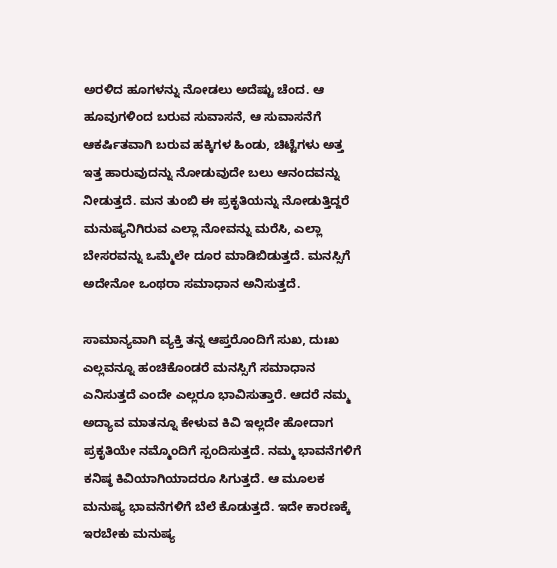ಅರಳಿದ ಹೂಗಳನ್ನು ನೋಡಲು ಅದೆಷ್ಟು ಚೆಂದ. ಆ ಹೂವುಗಳಿಂದ ಬರುವ ಸುವಾಸನೆ, ಆ ಸುವಾಸನೆಗೆ ಆಕರ್ಷಿತವಾಗಿ ಬರುವ ಹಕ್ಕಿಗಳ ಹಿಂಡು, ಚಿಟ್ಟೆಗಳು ಅತ್ತ ಇತ್ತ ಹಾರುವುದನ್ನು ನೋಡುವುದೇ ಬಲು ಆನಂದವನ್ನು ನೀಡುತ್ತದೆ. ಮನ ತುಂಬಿ ಈ ಪ್ರಕೃತಿಯನ್ನು ನೋಡುತ್ತಿದ್ದರೆ ಮನುಷ್ಯನಿಗಿರುವ ಎಲ್ಲಾ ನೋವನ್ನು ಮರೆಸಿ, ಎಲ್ಲಾ ಬೇಸರವನ್ನು ಒಮ್ಮೆಲೇ ದೂರ ಮಾಡಿಬಿಡುತ್ತದೆ. ಮನಸ್ಸಿಗೆ ಅದೇನೋ ಒಂಥರಾ ಸಮಾಧಾನ ಅನಿಸುತ್ತದೆ.

ಸಾಮಾನ್ಯವಾಗಿ ವ್ಯಕ್ತಿ ತನ್ನ ಆಪ್ತರೊಂದಿಗೆ ಸುಖ, ದುಃಖ ಎಲ್ಲವನ್ನೂ ಹಂಚಿಕೊಂಡರೆ ಮನಸ್ಸಿಗೆ ಸಮಾಧಾನ ಎನಿಸುತ್ತದೆ ಎಂದೇ ಎಲ್ಲರೂ ಭಾವಿಸುತ್ತಾರೆ. ಆದರೆ ನಮ್ಮ ಅದ್ಯಾವ ಮಾತನ್ನೂ ಕೇಳುವ ಕಿವಿ ಇಲ್ಲದೇ ಹೋದಾಗ ಪ್ರಕೃತಿಯೇ ನಮ್ಮೊಂದಿಗೆ ಸ್ಪಂದಿಸುತ್ತದೆ. ನಮ್ಮ ಭಾವನೆಗಳಿಗೆ ಕನಿಷ್ಠ ಕಿವಿಯಾಗಿಯಾದರೂ ಸಿಗುತ್ತದೆ. ಆ ಮೂಲಕ ಮನುಷ್ಯ ಭಾವನೆಗಳಿಗೆ ಬೆಲೆ ಕೊಡುತ್ತದೆ. ಇದೇ ಕಾರಣಕ್ಕೆ ಇರಬೇಕು ಮನುಷ್ಯ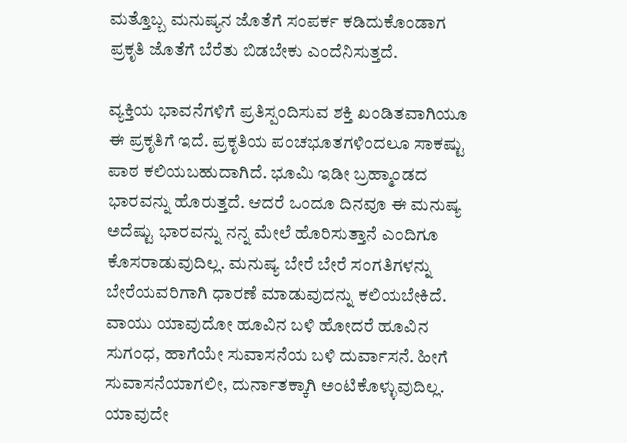ಮತ್ತೊಬ್ಬ ಮನುಷ್ಯನ ಜೊತೆಗೆ ಸಂಪರ್ಕ ಕಡಿದುಕೊಂಡಾಗ ಪ್ರಕೃತಿ ಜೊತೆಗೆ ಬೆರೆತು ಬಿಡಬೇಕು ಎಂದೆನಿಸುತ್ತದೆ.

ವ್ಯಕ್ತಿಯ ಭಾವನೆಗಳಿಗೆ ಪ್ರತಿಸ್ಪಂದಿಸುವ ಶಕ್ತಿ ಖಂಡಿತವಾಗಿಯೂ ಈ ಪ್ರಕೃತಿಗೆ ಇದೆ. ಪ್ರಕೃತಿಯ ಪಂಚಭೂತಗಳಿಂದಲೂ ಸಾಕಷ್ಟು ಪಾಠ ಕಲಿಯಬಹುದಾಗಿದೆ. ಭೂಮಿ ಇಡೀ ಬ್ರಹ್ಮಾಂಡದ ಭಾರವನ್ನು ಹೊರುತ್ತದೆ. ಆದರೆ ಒಂದೂ ದಿನವೂ ಈ ಮನುಷ್ಯ ಅದೆಷ್ಟು ಭಾರವನ್ನು ನನ್ನ ಮೇಲೆ ಹೊರಿಸುತ್ತಾನೆ ಎಂದಿಗೂ ಕೊಸರಾಡುವುದಿಲ್ಲ. ಮನುಷ್ಯ ಬೇರೆ ಬೇರೆ ಸಂಗತಿಗಳನ್ನು ಬೇರೆಯವರಿಗಾಗಿ ಧಾರಣೆ ಮಾಡುವುದನ್ನು ಕಲಿಯಬೇಕಿದೆ. ವಾಯು ಯಾವುದೋ ಹೂವಿನ ಬಳಿ ಹೋದರೆ ಹೂವಿನ ಸುಗಂಧ, ಹಾಗೆಯೇ ಸುವಾಸನೆಯ ಬಳಿ ದುರ್ವಾಸನೆ. ಹೀಗೆ ಸುವಾಸನೆಯಾಗಲೀ, ದುರ್ನಾತಕ್ಕಾಗಿ ಅಂಟಿಕೊಳ್ಳುವುದಿಲ್ಲ. ಯಾವುದೇ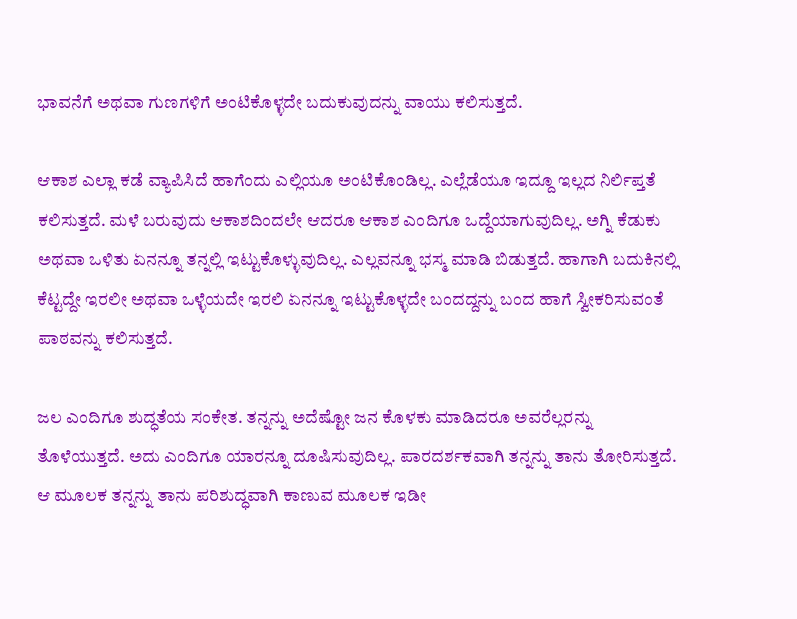ಭಾವನೆಗೆ ಅಥವಾ ಗುಣಗಳಿಗೆ ಅಂಟಿಕೊಳ್ಳದೇ ಬದುಕುವುದನ್ನು ವಾಯು ಕಲಿಸುತ್ತದೆ.

ಆಕಾಶ ಎಲ್ಲಾ ಕಡೆ ವ್ಯಾಪಿಸಿದೆ ಹಾಗೆಂದು ಎಲ್ಲಿಯೂ ಅಂಟಿಕೊಂಡಿಲ್ಲ. ಎಲ್ಲೆಡೆಯೂ ಇದ್ದೂ ಇಲ್ಲದ ನಿರ್ಲಿಪ್ತತೆ ಕಲಿಸುತ್ತದೆ. ಮಳೆ ಬರುವುದು ಆಕಾಶದಿಂದಲೇ ಆದರೂ ಆಕಾಶ ಎಂದಿಗೂ ಒದ್ದೆಯಾಗುವುದಿಲ್ಲ. ಅಗ್ನಿ ಕೆಡುಕು ಅಥವಾ ಒಳಿತು ಏನನ್ನೂ ತನ್ನಲ್ಲಿ ಇಟ್ಟುಕೊಳ್ಳುವುದಿಲ್ಲ. ಎಲ್ಲವನ್ನೂ ಭಸ್ಮ ಮಾಡಿ ಬಿಡುತ್ತದೆ. ಹಾಗಾಗಿ ಬದುಕಿನಲ್ಲಿ ಕೆಟ್ಟದ್ದೇ ಇರಲೀ ಅಥವಾ ಒಳ್ಳೆಯದೇ ಇರಲಿ ಏನನ್ನೂ ಇಟ್ಟುಕೊಳ್ಳದೇ ಬಂದದ್ದನ್ನು ಬಂದ ಹಾಗೆ ಸ್ವೀಕರಿಸುವಂತೆ ಪಾಠವನ್ನು ಕಲಿಸುತ್ತದೆ.

ಜಲ ಎಂದಿಗೂ ಶುದ್ಧತೆಯ ಸಂಕೇತ. ತನ್ನನ್ನು ಅದೆಷ್ಟೋ ಜನ ಕೊಳಕು ಮಾಡಿದರೂ ಅವರೆಲ್ಲರನ್ನು ತೊಳೆಯುತ್ತದೆ. ಅದು ಎಂದಿಗೂ ಯಾರನ್ನೂ ದೂಷಿಸುವುದಿಲ್ಲ. ಪಾರದರ್ಶಕವಾಗಿ ತನ್ನನ್ನು ತಾನು ತೋರಿಸುತ್ತದೆ. ಆ ಮೂಲಕ ತನ್ನನ್ನು ತಾನು ಪರಿಶುದ್ಧವಾಗಿ ಕಾಣುವ ಮೂಲಕ ಇಡೀ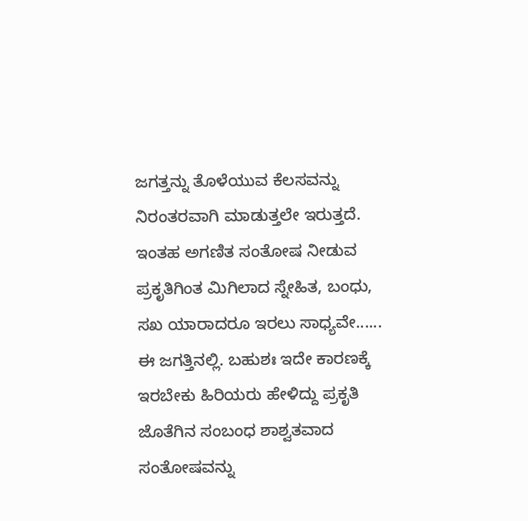ಜಗತ್ತನ್ನು ತೊಳೆಯುವ ಕೆಲಸವನ್ನು ನಿರಂತರವಾಗಿ ಮಾಡುತ್ತಲೇ ಇರುತ್ತದೆ. ಇಂತಹ ಅಗಣಿತ ಸಂತೋಷ ನೀಡುವ ಪ್ರಕೃತಿಗಿಂತ ಮಿಗಿಲಾದ ಸ್ನೇಹಿತ, ಬಂಧು, ಸಖ ಯಾರಾದರೂ ಇರಲು ಸಾಧ್ಯವೇ...... ಈ ಜಗತ್ತಿನಲ್ಲಿ. ಬಹುಶಃ ಇದೇ ಕಾರಣಕ್ಕೆ ಇರಬೇಕು ಹಿರಿಯರು ಹೇಳಿದ್ದು ಪ್ರಕೃತಿ ಜೊತೆಗಿನ ಸಂಬಂಧ ಶಾಶ್ವತವಾದ ಸಂತೋಷವನ್ನು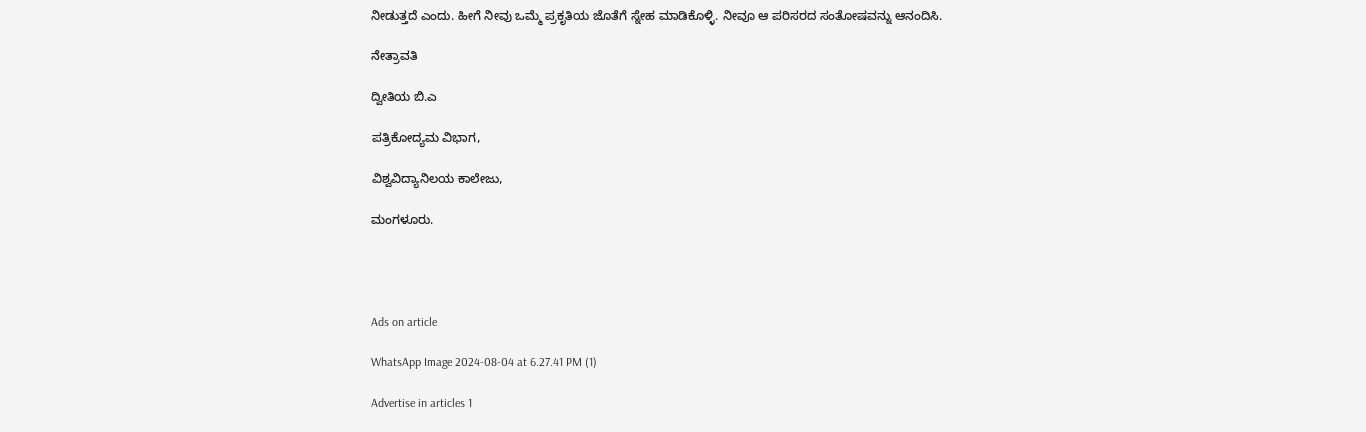ನೀಡುತ್ತದೆ ಎಂದು. ಹೀಗೆ ನೀವು ಒಮ್ಮೆ ಪ್ರಕೃತಿಯ ಜೊತೆಗೆ ಸ್ನೇಹ ಮಾಡಿಕೊಳ್ಳಿ. ನೀವೂ ಆ ಪರಿಸರದ ಸಂತೋಷವನ್ನು ಆನಂದಿಸಿ.

ನೇತ್ರಾವತಿ

ದ್ವೀತಿಯ ಬಿ.ಎ

ಪತ್ರಿಕೋದ್ಯಮ ವಿಭಾಗ,

ವಿಶ್ವವಿದ್ಯಾನಿಲಯ ಕಾಲೇಜು,

ಮಂಗಳೂರು.




Ads on article

WhatsApp Image 2024-08-04 at 6.27.41 PM (1)

Advertise in articles 1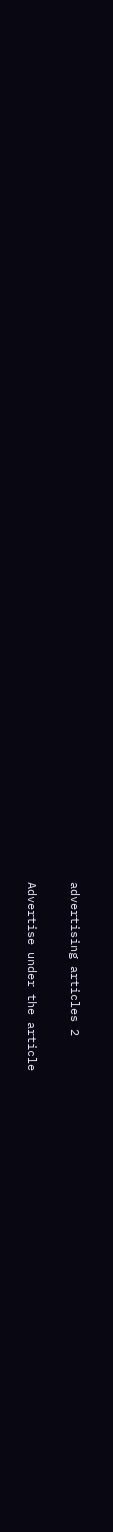advertising articles 2

Advertise under the article